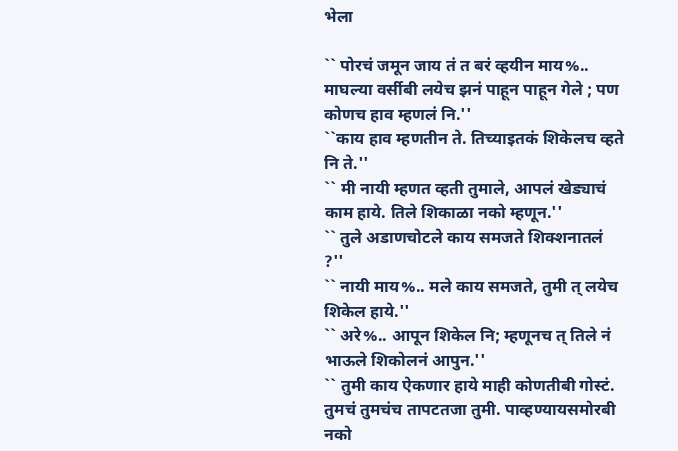भेला

`` पोरचं जमून जाय तं त बरं व्हयीन माय%.. माघल्या वर्सीबी लयेच झनं पाहून पाहून गेले ; पण कोणच हाव म्हणलं नि.''
``काय हाव म्हणतीन ते. तिच्याइतकं शिकेलच व्हते नि ते.''
`` मी नायी म्हणत व्हती तुमाले, आपलं खेड्याचं काम हाये. तिले शिकाळा नको म्हणून.''
`` तुले अडाणचोटले काय समजते शिक्शनातलं ?''
`` नायी माय%.. मले काय समजते, तुमी त् लयेच शिकेल हाये.''
`` अरे%.. आपून शिकेल नि; म्हणूनच त् तिले नं भाऊले शिकोलनं आपुन.''
`` तुमी काय ऐकणार हाये माही कोणतीबी गोस्टं. तुमचं तुमचंच तापटतजा तुमी. पाव्हण्यायसमोरबी नको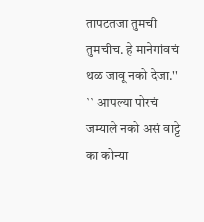तापटतजा तुमची तुमचीच. हे मानेगांवचं थळ जावू नको देजा.''
`` आपल्या पोरचं जम्याले नको असं वाट्टे का कोन्या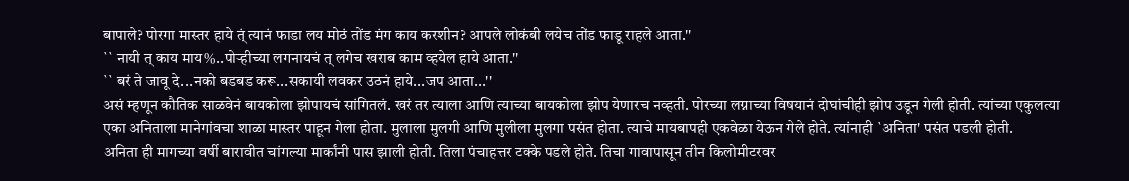बापाले? पोरगा मास्तर हाये त्ं त्यानं फाडा लय मोठं तोंड मंग काय करशीन? आपले लोकंबी लयेच तोंड फाडू राहले आता.''
`` नायी त् काय माय%..पोऱ्हीच्या लगनायचं त् लगेच खराब काम व्हयेल हाये आता.''
`` बरं ते जावू दे...नको बडबड करू...सकायी लवकर उठनं हाये...जप आता...''
असं म्हणून कौतिक साळवेनं बायकोला झोपायचं सांगितलं. खरं तर त्याला आणि त्याच्या बायकोला झोप येणारच नव्हती. पोरच्या लग्नाच्या विषयानं दोघांचीही झोप उडून गेली होती. त्यांच्या एकुलत्या एका अनिताला मानेगांवचा शाळा मास्तर पाहून गेला होता. मुलाला मुलगी आणि मुलीला मुलगा पसंत होता. त्याचे मायबापही एकवेळा येऊन गेले होते. त्यांनाही `अनिता' पसंत पडली होती.
अनिता ही मागच्या वर्षी बारावीत चांगल्या मार्कांनी पास झाली होती. तिला पंचाहत्तर टक्के पडले होते. तिचा गावापासून तीन किलोमीटरवर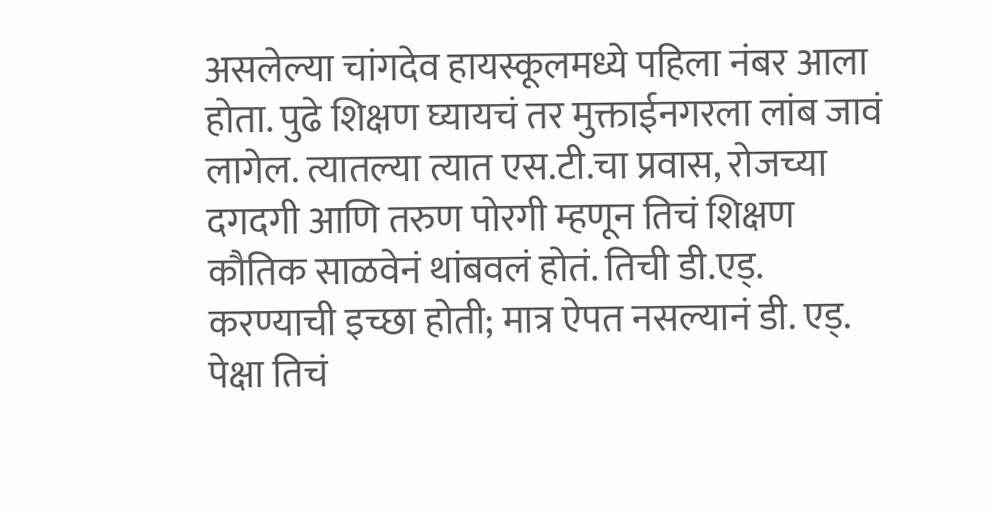असलेल्या चांगदेव हायस्कूलमध्ये पहिला नंबर आला होता. पुढे शिक्षण घ्यायचं तर मुक्ताईनगरला लांब जावं लागेल. त्यातल्या त्यात एस.टी.चा प्रवास, रोजच्या दगदगी आणि तरुण पोरगी म्हणून तिचं शिक्षण कौतिक साळवेनं थांबवलं होतं. तिची डी.एड्. करण्याची इच्छा होती; मात्र ऐपत नसल्यानं डी. एड्. पेक्षा तिचं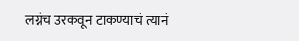लग्नंच उरकवून टाकण्याचं त्यानं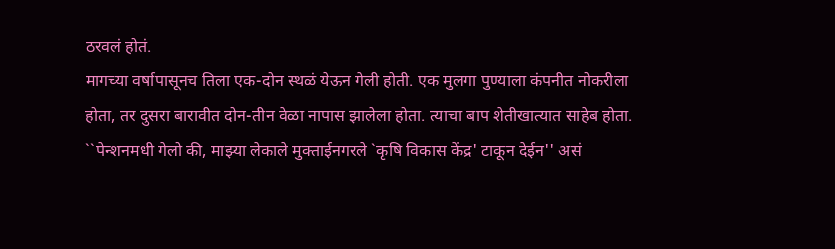ठरवलं होतं.
मागच्या वर्षापासूनच तिला एक-दोन स्थळं येऊन गेली होती. एक मुलगा पुण्याला कंपनीत नोकरीला होता, तर दुसरा बारावीत दोन-तीन वेळा नापास झालेला होता. त्याचा बाप शेतीखात्यात साहेब होता. ``पेन्शनमधी गेलो की, माझ्या लेकाले मुक्ताईनगरले `कृषि विकास केंद्र' टाकून देईन'' असं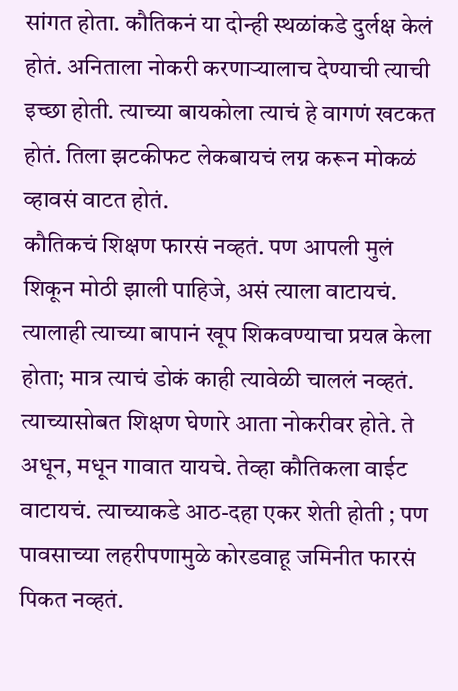सांगत होता. कौतिकनं या दोन्ही स्थळांकडे दुर्लक्ष केलं होतं. अनिताला नोकरी करणाऱ्यालाच देण्याची त्याची इच्छा होती. त्याच्या बायकोला त्याचं हे वागणं खटकत होतं. तिला झटकीफट लेकबायचं लग्न करून मोकळं व्हावसं वाटत होतं.
कौतिकचं शिक्षण फारसं नव्हतं. पण आपली मुलं शिकून मोठी झाली पाहिजे, असं त्याला वाटायचं. त्यालाही त्याच्या बापानं खूप शिकवण्याचा प्रयत्न केला होता; मात्र त्याचं डोकं काही त्यावेळी चाललं नव्हतं. त्याच्यासोबत शिक्षण घेणारे आता नोकरीवर होते. ते अधून, मधून गावात यायचे. तेव्हा कौतिकला वाईट वाटायचं. त्याच्याकडे आठ-दहा एकर शेती होती ; पण पावसाच्या लहरीपणामुळे कोरडवाहू जमिनीत फारसं पिकत नव्हतं.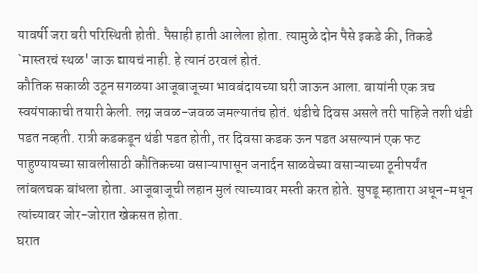यावर्षी जरा बरी परिस्थिती होती. पैसाही हाती आलेला होता. त्यामुळे दोन पैसे इकडे की, तिकडे `मास्तरचं स्थळ' जाऊ द्यायचं नाही. हे त्यानं ठरवलं होतं.
कौतिक सकाळी उठून सगळया आजूबाजूच्या भावबंदायच्या घरी जाऊन आला. बायांनी एक त्रच स्वयंपाकाची तयारी केली. लग्न जवळ-जवळ जमल्यातंच होतं. थंडीचे दिवस असले तरी पाहिजे तशी थंडी पडत नव्हती. रात्री कडकडून थंडी पडत होती, तर दिवसा कडक ऊन पडत असल्यानं एक फट पाहुण्यायच्या सावलीसाठी कौतिकच्या वसाऱ्यापासून जनार्दन साळवेच्या वसाऱ्याच्या ठूनीपर्यंत लांबलचक बांधला होता. आजूबाजूची लहान मुलं त्याच्यावर मस्ती करत होते. सुपडू म्हातारा अधून-मधून त्यांच्यावर जोर-जोरात खेकसत होता.
घरात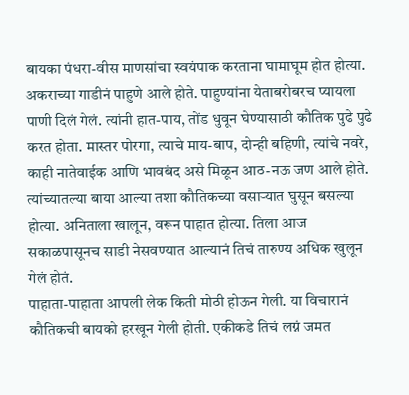बायका पंधरा-वीस माणसांचा स्वयंपाक करताना घामाघूम होत होत्या. अकराच्या गाडीनं पाहुणे आले होते. पाहुण्यांना येताबरोबरच प्यायला पाणी दिलं गेलं. त्यांनी हात-पाय, तोंड धुवून घेण्यासाठी कौतिक पुढे पुढे करत होता. मास्तर पोरगा, त्याचे माय-बाप, दोन्ही बहिणी, त्यांचे नवरे, काही नातेवाईक आणि भावबंद असे मिळून आठ-नऊ जण आले होते. त्यांच्यातल्या बाया आल्या तशा कौतिकच्या वसाऱ्यात घुसून बसल्या होत्या. अनिताला खालून, वरून पाहात होत्या. तिला आज सकाळपासूनच साडी नेसवण्यात आल्यानं तिचं तारुण्य अधिक खुलून गेलं होतं.
पाहाता-पाहाता आपली लेक किती मोठी होऊन गेली. या विचारानं कौतिकची बायको हरखून गेली होती. एकीकडे तिचं लग्नं जमत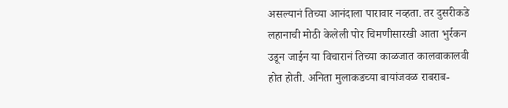असल्यानं तिच्या आनंदाला पारावार नव्हता. तर दुसरीकडे लहानाची मोठी केलेली पोर चिमणीसारखी आता भुर्रकन उडून जाईन या विचारानं तिच्या काळजात कालवाकालवी होत होती. अनिता मुलाकडच्या बायांजवळ राबराब-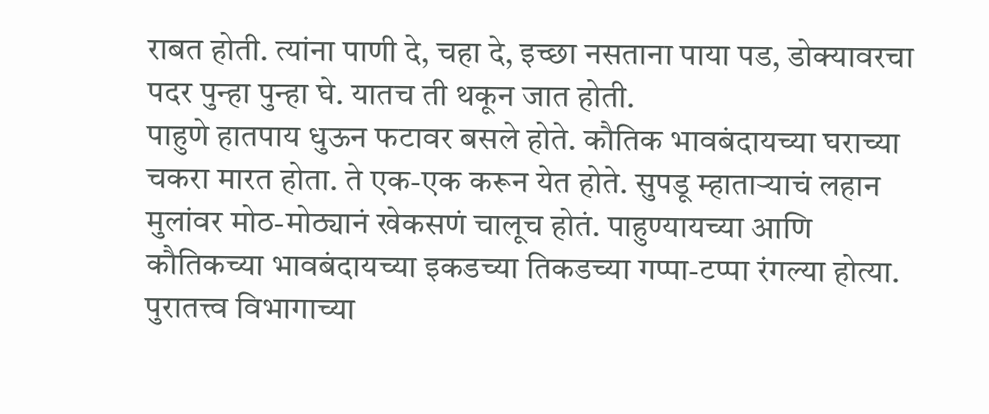राबत होती. त्यांना पाणी दे, चहा दे, इच्छा नसताना पाया पड, डोक्यावरचा पदर पुन्हा पुन्हा घे. यातच ती थकून जात होती.
पाहुणे हातपाय धुऊन फटावर बसले होते. कौतिक भावबंदायच्या घराच्या चकरा मारत होता. ते एक-एक करून येत होते. सुपडू म्हाताऱ्याचं लहान मुलांवर मोठ-मोठ्यानं खेकसणं चालूच होतं. पाहुण्यायच्या आणि कौतिकच्या भावबंदायच्या इकडच्या तिकडच्या गप्पा-टप्पा रंगल्या होत्या. पुरातत्त्व विभागाच्या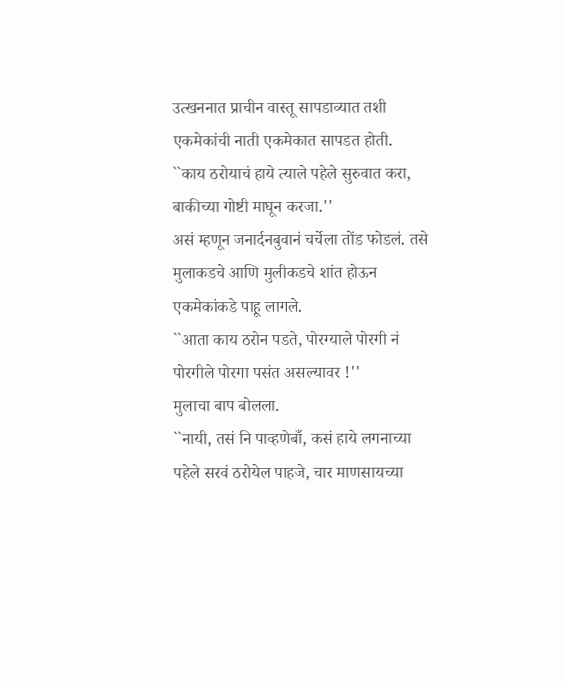उत्खननात प्राचीन वास्तू सापडाव्यात तशी एकमेकांची नाती एकमेकात सापडत होती.
``काय ठरोयाचं हाये त्याले पहेले सुरुवात करा, बाकीच्या गोष्टी माघून करजा.''
असं म्हणून जनार्दनबुवानं चर्चेला तोंड फोडलं. तसे मुलाकडचे आणि मुलीकडचे शांत होऊन एकमेकांकडे पाहू लागले.
``आता काय ठरोन पडते, पोरग्याले पोरगी नं पोरगीले पोरगा पसंत असल्यावर !''
मुलाचा बाप बोलला.
``नायी, तसं नि पाव्हणेबाँ, कसं हाये लगनाच्या पहेले सरवं ठरोयेल पाहजे, चार माणसायच्या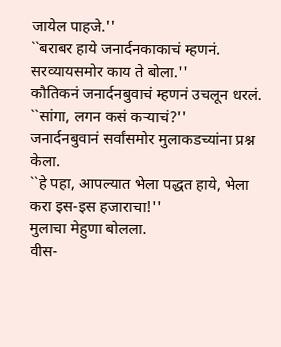जायेल पाहजे.''
``बराबर हाये जनार्दनकाकाचं म्हणनं. सरव्यायसमोर काय ते बोला.''
कौतिकनं जनार्दनबुवाचं म्हणनं उचलून धरलं.
``सांगा, लगन कसं कऱ्याचं?''
जनार्दनबुवानं सर्वांसमोर मुलाकडच्यांना प्रश्न केला.
``हे पहा, आपल्यात भेला पद्धत हाये, भेला करा इस-इस हजाराचा!''
मुलाचा मेहुणा बोलला.
वीस-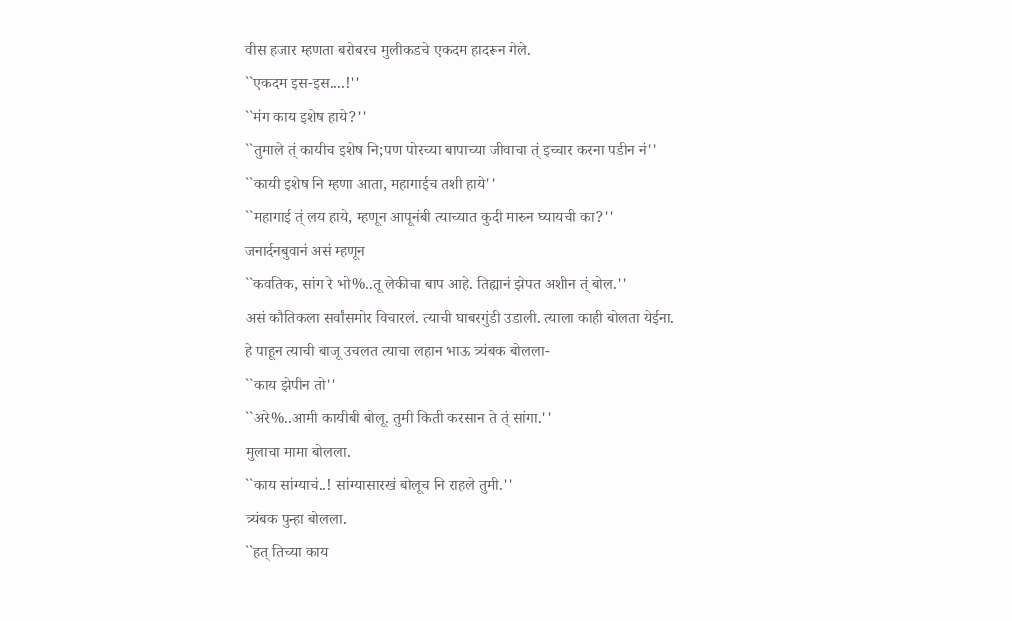वीस हजार म्हणता बरोबरच मुलीकडचे एकदम हादरून गेले.
``एकदम इस-इस....!''
``मंग काय इशेष हाये?''
``तुमाले त्ं कायीच इशेष नि;पण पोरच्या बापाच्या जीवाचा त्ं इच्चार करना पडीन नं''
``कायी इशेष नि म्हणा आता, महागाईच तशी हाये''
``महागाई त्ं लय हाये, म्हणून आपूनंबी त्याच्यात कुदी मारुन घ्यायची का?''
जनार्दनबुवानं असं म्हणून
``कवतिक, सांग रे भो%..तू लेकीचा बाप आहे. तिह्यानं झेपत अशीन त्ं बोल.''
असं कौतिकला सर्वांसमोर विचारलं. त्याची घाबरगुंडी उडाली. त्याला काही बोलता येईना.
हे पाहून त्याची बाजू उचलत त्याचा लहान भाऊ त्र्यंबक बोलला-
``काय झेपीन तो''
``अरे%..आमी कायीबी बोलू. तुमी किती करसान ते त्ं सांगा.''
मुलाचा मामा बोलला.
``काय सांग्याचं..! सांग्यासारखं बोलूच नि राहले तुमी.''
त्र्यंबक पुन्हा बोलला.
``हत् तिच्या काय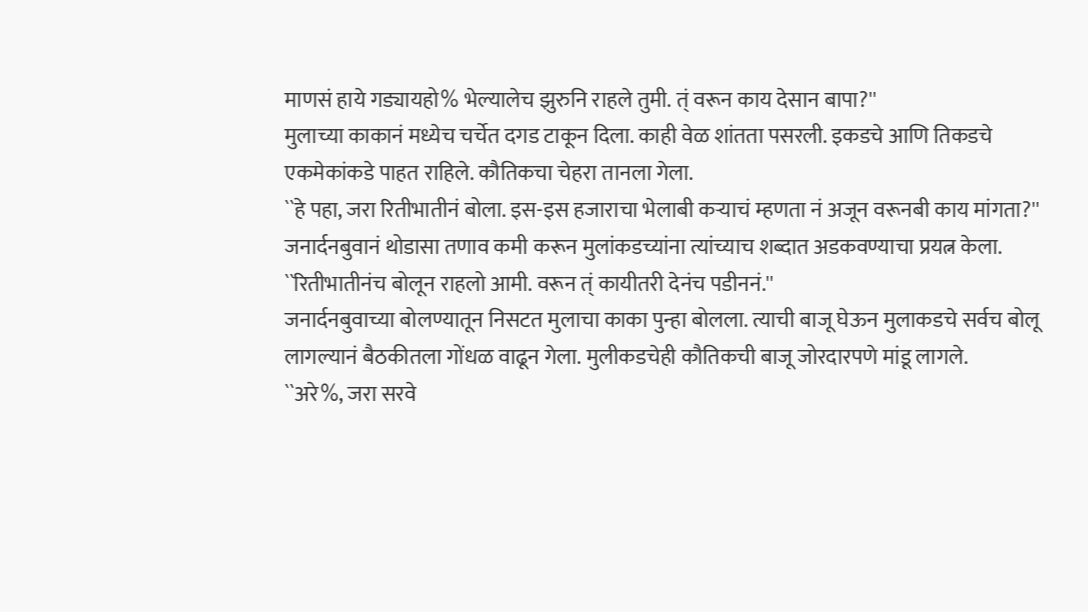माणसं हाये गड्यायहो% भेल्यालेच झुरुनि राहले तुमी. त्ं वरून काय देसान बापा?''
मुलाच्या काकानं मध्येच चर्चेत दगड टाकून दिला. काही वेळ शांतता पसरली. इकडचे आणि तिकडचे एकमेकांकडे पाहत राहिले. कौतिकचा चेहरा तानला गेला.
``हे पहा, जरा रितीभातीनं बोला. इस-इस हजाराचा भेलाबी कऱ्याचं म्हणता नं अजून वरूनबी काय मांगता?''
जनार्दनबुवानं थोडासा तणाव कमी करून मुलांकडच्यांना त्यांच्याच शब्दात अडकवण्याचा प्रयत्न केला.
``रितीभातीनंच बोलून राहलो आमी. वरून त्ं कायीतरी देनंच पडीननं.''
जनार्दनबुवाच्या बोलण्यातून निसटत मुलाचा काका पुन्हा बोलला. त्याची बाजू घेऊन मुलाकडचे सर्वच बोलू लागल्यानं बैठकीतला गोंधळ वाढून गेला. मुलीकडचेही कौतिकची बाजू जोरदारपणे मांडू लागले.
``अरे%, जरा सरवे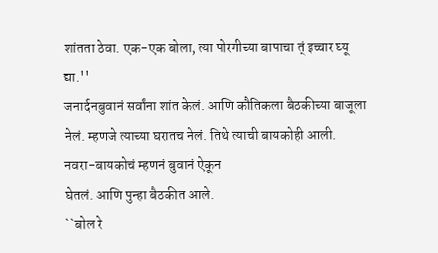शांतता ठेवा. एक-एक बोला, त्या पोरगीच्या बापाचा त्ं इच्चार घ्यू द्या.''
जनार्दनबुवानं सर्वांना शांत केलं. आणि कौतिकला बैठकीच्या बाजूला नेलं. म्हणजे त्याच्या घरातच नेलं. तिथे त्याची बायकोही आली. नवरा-बायकोचं म्हणनं बुवानं ऐकून
घेतलं. आणि पुन्हा बैठकीत आले.
``बोल रे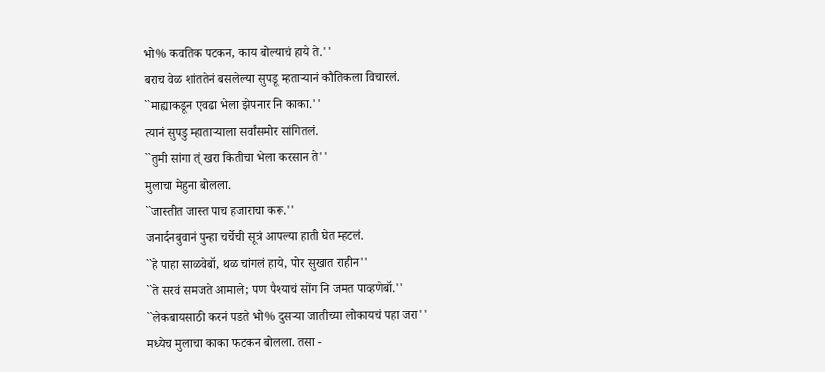भो% कवतिक पटकन, काय बोल्याचं हाये ते.''
बराच वेळ शांततेनं बसलेल्या सुपडू म्हताऱ्यानं कौतिकला विचारलं.
``माह्याकडून एवढा भेला झेपनार नि काका.''
त्यानं सुपडु म्हाताऱ्याला सर्वांसमोर सांगितलं.
``तुमी सांगा त्ं खरा कितीचा भेला करसान ते''
मुलाचा मेहुना बोलला.
``जास्तीत जास्त पाच हजाराचा करू.''
जनार्दनबुवानं पुन्हा चर्चेची सूत्रं आपल्या हाती घेत म्हटलं.
``हे पाहा साळवेबॉ, थळ चांगलं हाये, पोर सुखात राहीन''
``ते सरवं समजते आमाले; पण पैश्याचं सोंग नि जमत पाव्हणेबॉ.''
``लेकबायसाठी करनं पडते भो% दुसऱ्या जातीच्या लोकायचं पहा जरा''
मध्येच मुलाचा काका फटकन बोलला. तसा -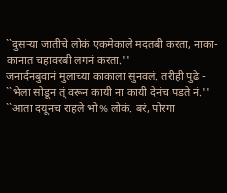``दुसऱ्या जातीचे लोकं एकमेकाले मदतबी करता, नाका-कानात चहावरबी लगनं करता.''
जनार्दनबुवानं मुलाच्या काकाला सुनवलं. तरीही पुढे -
``भेला सोडून त्ं वरून कायी ना कायी देनंच पडते नं.''
``आता दयूनच राहले भो% लोकं. बरं, पोरगा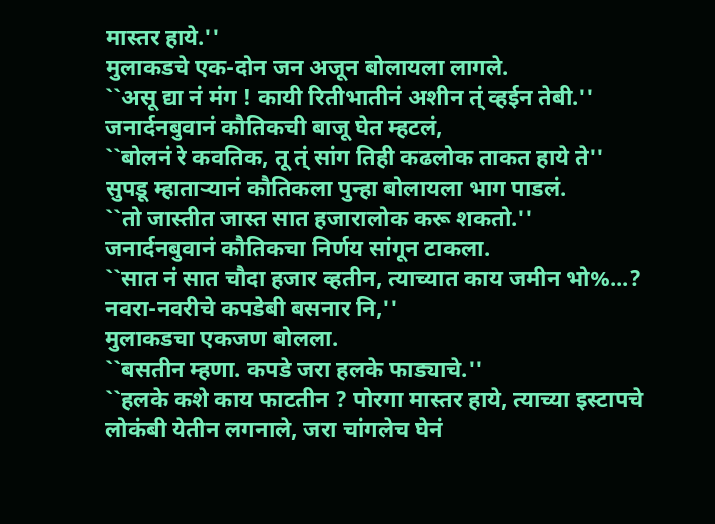मास्तर हाये.''
मुलाकडचे एक-दोन जन अजून बोलायला लागले.
``असू द्या नं मंग ! कायी रितीभातीनं अशीन त्ं व्हईन तेबी.''
जनार्दनबुवानं कौतिकची बाजू घेत म्हटलं,
``बोलनं रे कवतिक, तू त्ं सांग तिही कढलोक ताकत हाये ते''
सुपडू म्हाताऱ्यानं कौतिकला पुन्हा बोलायला भाग पाडलं.
``तो जास्तीत जास्त सात हजारालोक करू शकतो.''
जनार्दनबुवानं कौतिकचा निर्णय सांगून टाकला.
``सात नं सात चौदा हजार व्हतीन, त्याच्यात काय जमीन भो%...? नवरा-नवरीचे कपडेबी बसनार नि,''
मुलाकडचा एकजण बोलला.
``बसतीन म्हणा. कपडे जरा हलके फाड्याचे.''
``हलके कशे काय फाटतीन ? पोरगा मास्तर हाये, त्याच्या इस्टापचे लोकंबी येतीन लगनाले, जरा चांगलेच घेनं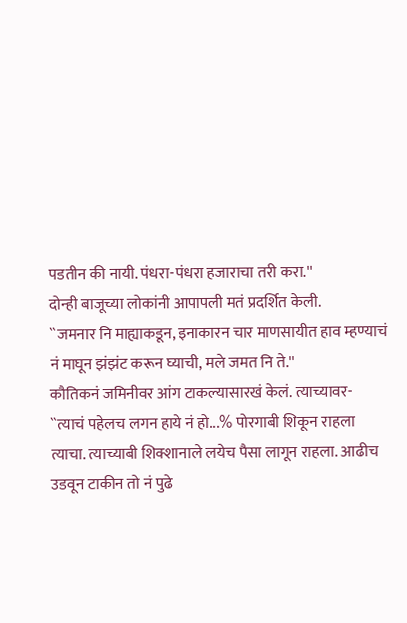पडतीन की नायी. पंधरा-पंधरा हजाराचा तरी करा.''
दोन्ही बाजूच्या लोकांनी आपापली मतं प्रदर्शित केली.
``जमनार नि माह्याकडून, इनाकारन चार माणसायीत हाव म्हण्याचं नं माघून झंझंट करून घ्याची, मले जमत नि ते.''
कौतिकनं जमिनीवर आंग टाकल्यासारखं केलं. त्याच्यावर-
``त्याचं पहेलच लगन हाये नं हो...% पोरगाबी शिकून राहला त्याचा. त्याच्याबी शिक्शानाले लयेच पैसा लागून राहला. आढीच उडवून टाकीन तो नं पुढे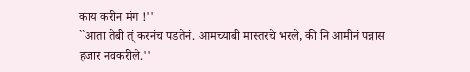काय करीन मंग !''
``आता तेबी त्ं करनंच पडतेनं. आमच्याबी मास्तरचे भरले, की नि आमीनं पन्नास हजार नवकरीले.''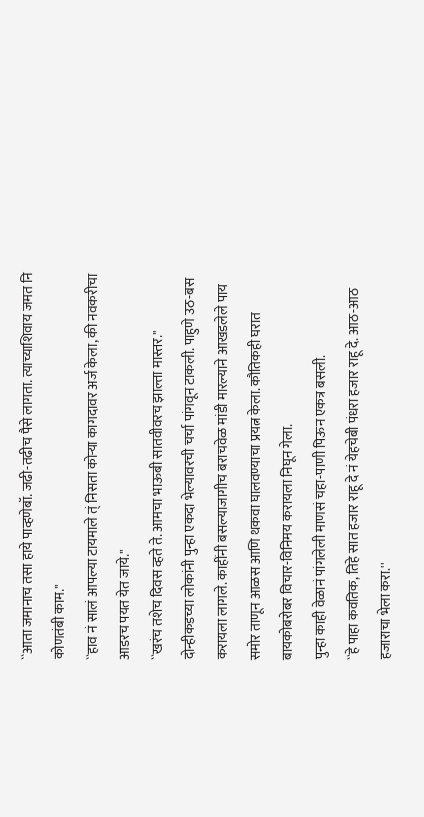``आता जमानाच तसा हाये पाव्हणेबॉ. जढी-तढीच पैसे लागता. त्याच्याशिवाय जमत नि कोणतंबी काम.''
``हाव नं सालं आपल्या टायमाले त्ं निसता कोऱ्या कागदावर अर्ज केला, की नवकरीचा आडरच पयत येत जाये.''
``खरंच तशेच दिवस व्हते ते. आमचा भाऊबी सातवीवरच झाल्ता मास्तर.''
दोन्हीकडच्या लोकांनी पुन्हा एकदा भेल्यावरची चर्चा पांगवून टाकली. पाहुणे उठ-बस करायला लागले. काहींनी बसल्याजागीच बराचवेळ मांडी मारल्याने आखडलेले पाय समोर ताणून आळस आणि थकवा घालवण्याचा प्रयत्न केला. कौतिकही घरात बायकोबरोबर विचार-विनिमय करायला निघून गेला.
पुन्हा काही वेळानं पांगलेली माणसं चहा-पाणी पिऊन एकत्र बसली.
``हे पाहा कवतिक, तिहे सात हजार राहू दे नं येहचेबी पंधरा हजार राहू दे. आठ-आठ हजाराचा भेला करा.''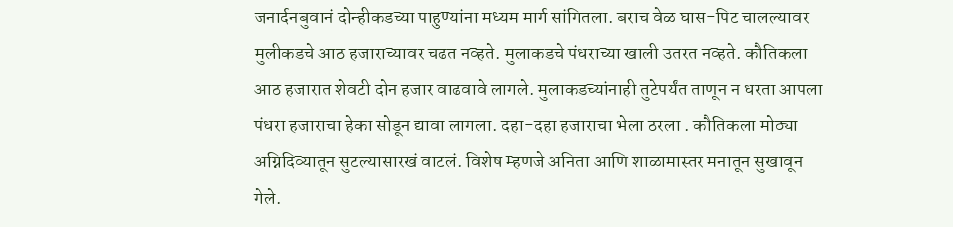जनार्दनबुवानं दोन्हीकडच्या पाहुण्यांना मध्यम मार्ग सांगितला. बराच वेळ घास-पिट चालल्यावर मुलीकडचे आठ हजाराच्यावर चढत नव्हते. मुलाकडचे पंधराच्या खाली उतरत नव्हते. कौतिकला आठ हजारात शेवटी दोन हजार वाढवावे लागले. मुलाकडच्यांनाही तुटेपर्यंत ताणून न धरता आपला पंधरा हजाराचा हेका सोडून द्यावा लागला. दहा-दहा हजाराचा भेला ठरला . कौतिकला मोठ्या अग्निदिव्यातून सुटल्यासारखं वाटलं. विशेष म्हणजे अनिता आणि शाळामास्तर मनातून सुखावून गेले.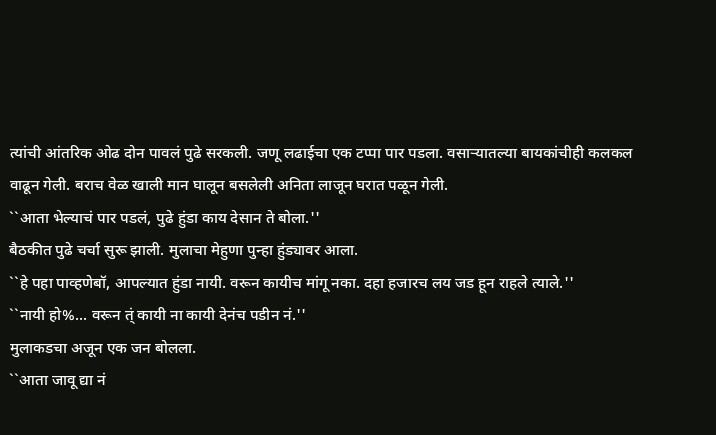त्यांची आंतरिक ओढ दोन पावलं पुढे सरकली. जणू लढाईचा एक टप्पा पार पडला. वसाऱ्यातल्या बायकांचीही कलकल वाढून गेली. बराच वेळ खाली मान घालून बसलेली अनिता लाजून घरात पळून गेली.
``आता भेल्याचं पार पडलं, पुढे हुंडा काय देसान ते बोला.''
बैठकीत पुढे चर्चा सुरू झाली. मुलाचा मेहुणा पुन्हा हुंड्यावर आला.
``हे पहा पाव्हणेबॉ, आपल्यात हुंडा नायी. वरून कायीच मांगू नका. दहा हजारच लय जड हून राहले त्याले.''
``नायी हो%... वरून त्ं कायी ना कायी देनंच पडीन नं.''
मुलाकडचा अजून एक जन बोलला.
``आता जावू द्या नं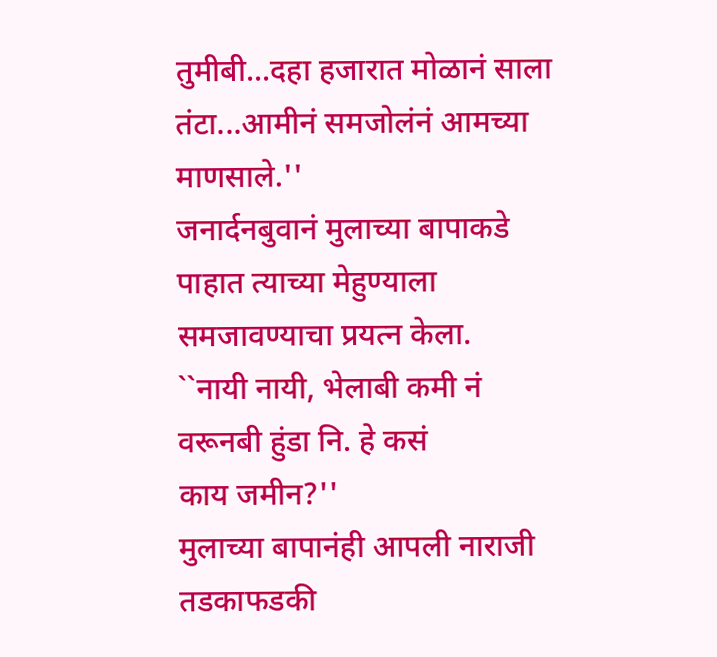तुमीबी...दहा हजारात मोळानं साला तंटा...आमीनं समजोलंनं आमच्या माणसाले.''
जनार्दनबुवानं मुलाच्या बापाकडे पाहात त्याच्या मेहुण्याला समजावण्याचा प्रयत्न केला.
``नायी नायी, भेलाबी कमी नं वरूनबी हुंडा नि. हे कसं
काय जमीन?''
मुलाच्या बापानंही आपली नाराजी तडकाफडकी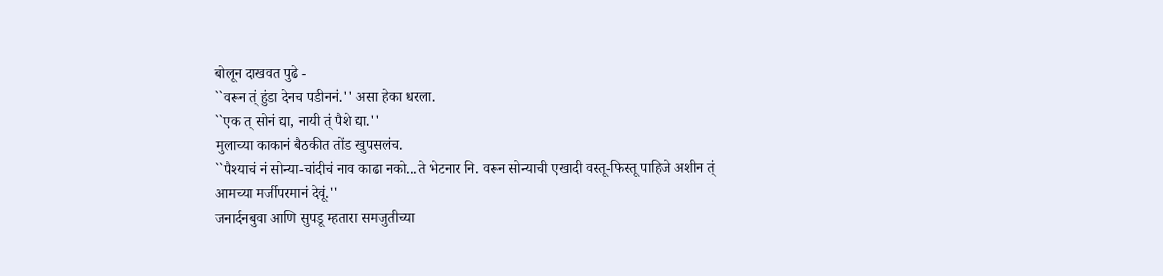बोलून दाखवत पुढे -
``वरून त्ं हुंडा देनच पडीननं.'' असा हेका धरला.
``एक त् सोनं द्या, नायी त्ं पैशे द्या.''
मुलाच्या काकानं बैठकीत तोंड खुपसलंच.
``पैश्याचं नं सोन्या-चांदीचं नाव काढा नको...ते भेटनार नि. वरून सोन्याची एखादी वस्तू-फिस्तू पाहिजे अशीन त्ं आमच्या मर्जीपरमानं देवूं.''
जनार्दनबुवा आणि सुपडू म्हतारा समजुतीच्या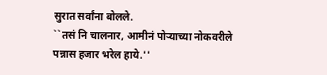सुरात सर्वांना बोलले.
``तसं नि चालनार, आमीनं पोऱ्याच्या नोकवरीले पन्नास हजार भरेल हाये.''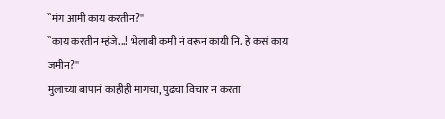``मंग आमी काय करतीन?''
``काय करतीन म्हंजे...! भेलाबी कमी नं वरून कायी नि. हे कसं काय जमीन?''
मुलाच्या बापानं काहीही मागचा, पुढचा विचार न करता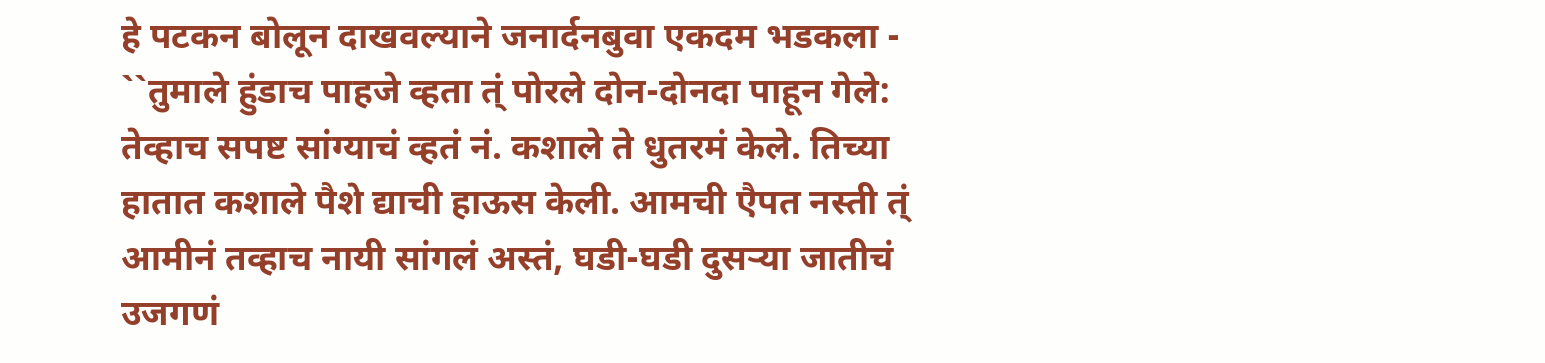हे पटकन बोलून दाखवल्याने जनार्दनबुवा एकदम भडकला -
``तुमाले हुंडाच पाहजे व्हता त्ं पोरले दोन-दोनदा पाहून गेले: तेव्हाच सपष्ट सांग्याचं व्हतं नं. कशाले ते धुतरमं केले. तिच्या हातात कशाले पैशे द्याची हाऊस केली. आमची एैपत नस्ती त्ं आमीनं तव्हाच नायी सांगलं अस्तं, घडी-घडी दुसऱ्या जातीचं उजगणं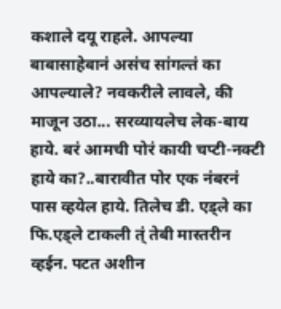कशाले दयू राहले. आपल्या बाबासाहेबानं असंच सांगल्तं का आपल्याले? नवकरीले लावले, की माजून उठा... सरव्यायलेच लेक-बाय हाये. बरं आमची पोरं कायी चप्टी-नक्टी हाये का?..बारावीत पोर एक नंबरनं पास व्हयेल हाये. तिलेच डी. एड्ले का फि.एड्ले टाकली त्ं तेबी मास्तरीन व्हईन. पटत अशीन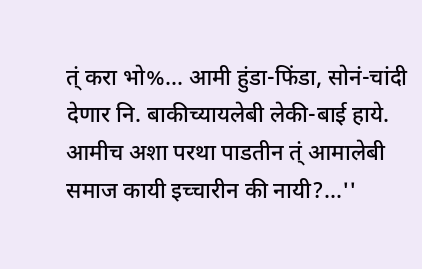त्ं करा भो%... आमी हुंडा-फिंडा, सोनं-चांदी देणार नि. बाकीच्यायलेबी लेकी-बाई हाये. आमीच अशा परथा पाडतीन त्ं आमालेबी समाज कायी इच्चारीन की नायी?...''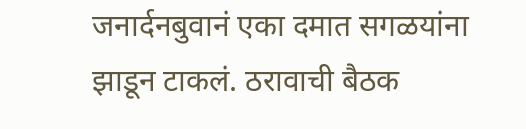जनार्दनबुवानं एका दमात सगळयांना झाडून टाकलं. ठरावाची बैठक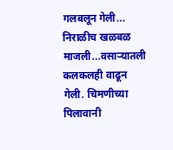गलबलून गेली... निराळीच खळबळ माजली...वसाऱ्यातली कलकलही वाढून गेली. चिमणीच्या पिलावानी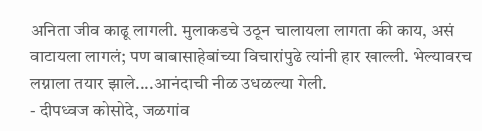अनिता जीव काढू लागली. मुलाकडचे उठून चालायला लागता की काय, असं वाटायला लागलं; पण बाबासाहेबांच्या विचारांपुढे त्यांनी हार खाल्ली. भेल्यावरच लग्नाला तयार झाले....आनंदाची नीळ उधळल्या गेली.
- दीपध्वज कोसोदे, जळगांव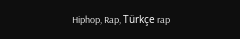Hiphop, Rap, Türkçe rap